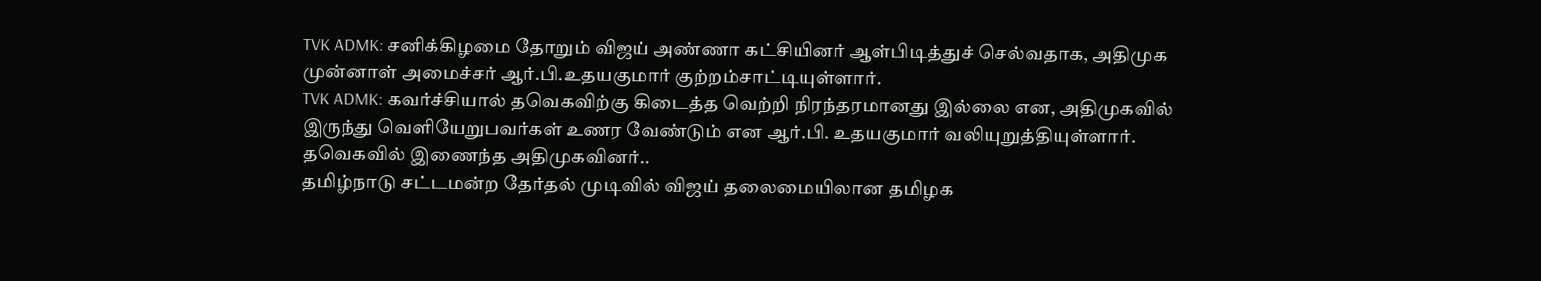TVK ADMK: சனிக்கிழமை தோறும் விஜய் அண்ணா கட்சியினர் ஆள்பிடித்துச் செல்வதாக, அதிமுக முன்னாள் அமைச்சர் ஆர்.பி.உதயகுமார் குற்றம்சாட்டியுள்ளார்.
TVK ADMK: கவர்ச்சியால் தவெகவிற்கு கிடைத்த வெற்றி நிரந்தரமானது இல்லை என, அதிமுகவில் இருந்து வெளியேறுபவர்கள் உணர வேண்டும் என ஆர்.பி. உதயகுமார் வலியுறுத்தியுள்ளார்.
தவெகவில் இணைந்த அதிமுகவினர்..
தமிழ்நாடு சட்டமன்ற தேர்தல் முடிவில் விஜய் தலைமையிலான தமிழக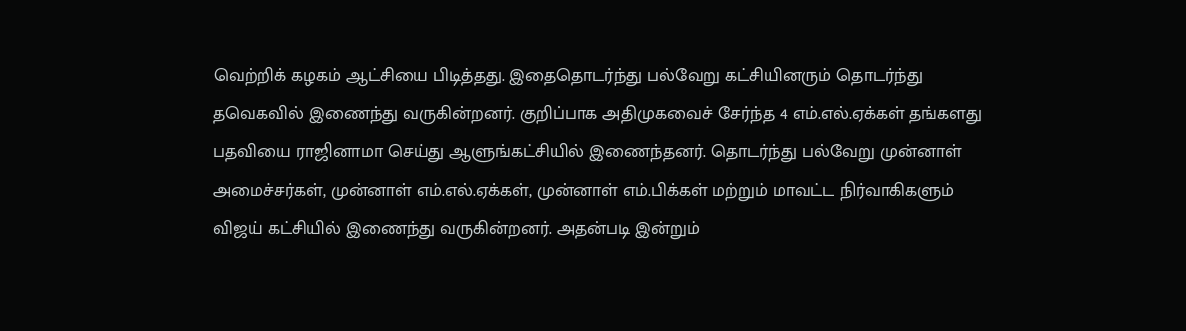வெற்றிக் கழகம் ஆட்சியை பிடித்தது. இதைதொடர்ந்து பல்வேறு கட்சியினரும் தொடர்ந்து தவெகவில் இணைந்து வருகின்றனர். குறிப்பாக அதிமுகவைச் சேர்ந்த 4 எம்.எல்.ஏக்கள் தங்களது பதவியை ராஜினாமா செய்து ஆளுங்கட்சியில் இணைந்தனர். தொடர்ந்து பல்வேறு முன்னாள் அமைச்சர்கள், முன்னாள் எம்.எல்.ஏக்கள், முன்னாள் எம்.பிக்கள் மற்றும் மாவட்ட நிர்வாகிகளும் விஜய் கட்சியில் இணைந்து வருகின்றனர். அதன்படி இன்றும்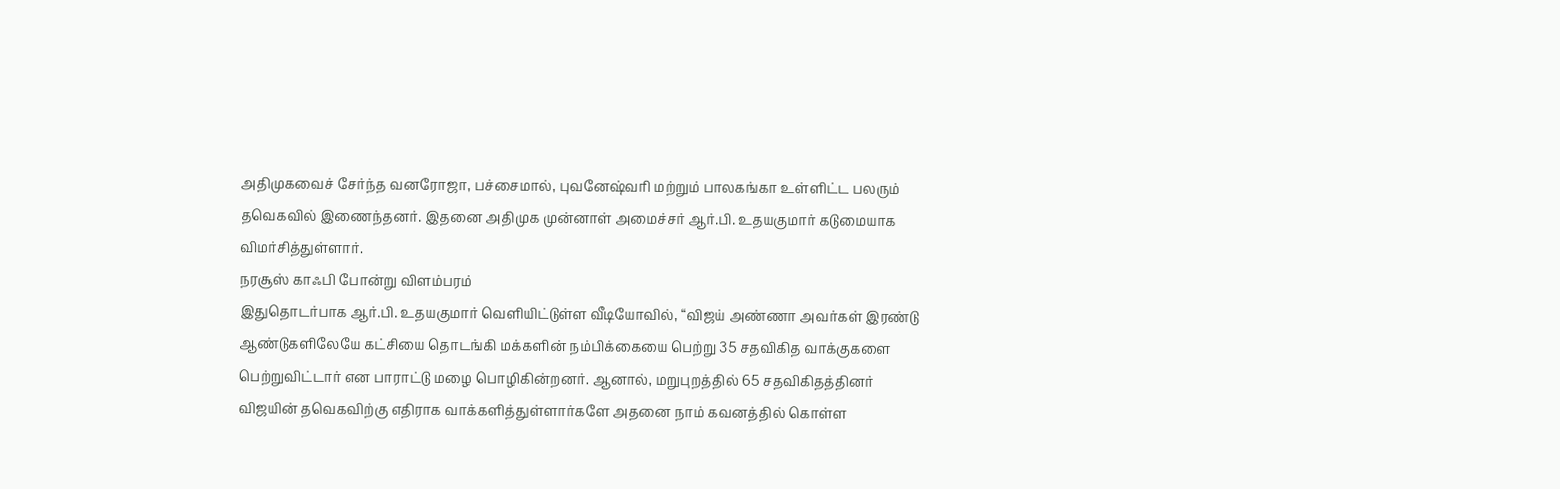அதிமுகவைச் சேர்ந்த வனரோஜா, பச்சைமால், புவனேஷ்வரி மற்றும் பாலகங்கா உள்ளிட்ட பலரும் தவெகவில் இணைந்தனர். இதனை அதிமுக முன்னாள் அமைச்சர் ஆர்.பி. உதயகுமார் கடுமையாக விமர்சித்துள்ளார்.
நரசூஸ் காஃபி போன்று விளம்பரம்
இதுதொடர்பாக ஆர்.பி. உதயகுமார் வெளியிட்டுள்ள வீடியோவில், “விஜய் அண்ணா அவர்கள் இரண்டு ஆண்டுகளிலேயே கட்சியை தொடங்கி மக்களின் நம்பிக்கையை பெற்று 35 சதவிகித வாக்குகளை பெற்றுவிட்டார் என பாராட்டு மழை பொழிகின்றனர். ஆனால், மறுபுறத்தில் 65 சதவிகிதத்தினர் விஜயின் தவெகவிற்கு எதிராக வாக்களித்துள்ளார்களே அதனை நாம் கவனத்தில் கொள்ள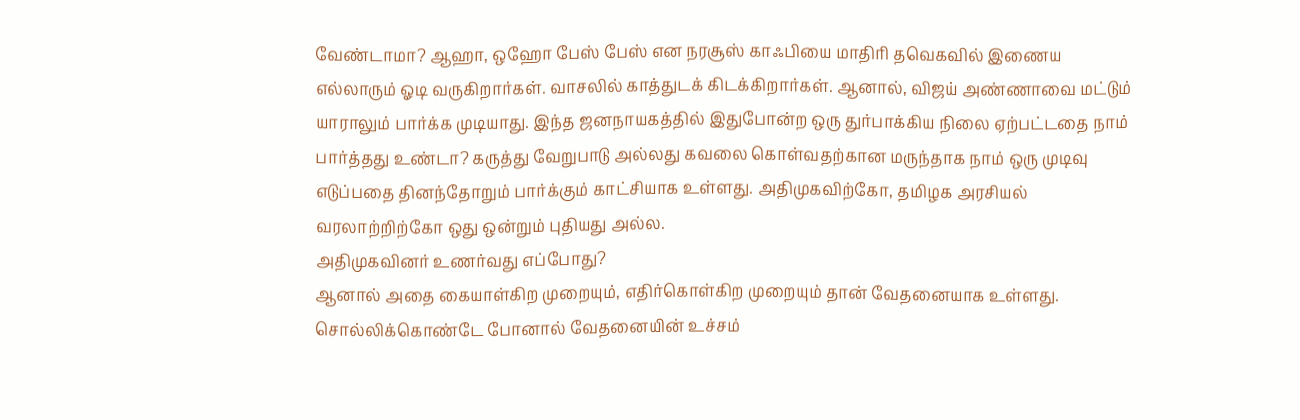வேண்டாமா? ஆஹா, ஒஹோ பேஸ் பேஸ் என நரசூஸ் காஃபியை மாதிரி தவெகவில் இணைய எல்லாரும் ஓடி வருகிறார்கள். வாசலில் காத்துடக் கிடக்கிறார்கள். ஆனால், விஜய் அண்ணாவை மட்டும் யாராலும் பார்க்க முடியாது. இந்த ஜனநாயகத்தில் இதுபோன்ற ஒரு துர்பாக்கிய நிலை ஏற்பட்டதை நாம் பார்த்தது உண்டா? கருத்து வேறுபாடு அல்லது கவலை கொள்வதற்கான மருந்தாக நாம் ஒரு முடிவு எடுப்பதை தினந்தோறும் பார்க்கும் காட்சியாக உள்ளது. அதிமுகவிற்கோ, தமிழக அரசியல் வரலாற்றிற்கோ ஒது ஒன்றும் புதியது அல்ல.
அதிமுகவினர் உணர்வது எப்போது?
ஆனால் அதை கையாள்கிற முறையும், எதிர்கொள்கிற முறையும் தான் வேதனையாக உள்ளது. சொல்லிக்கொண்டே போனால் வேதனையின் உச்சம்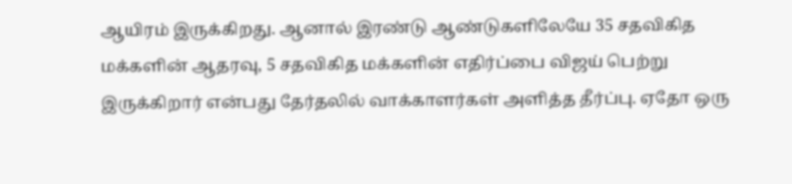ஆயிரம் இருக்கிறது. ஆனால் இரண்டு ஆண்டுகளிலேயே 35 சதவிகித மக்களின் ஆதரவு, 5 சதவிகித மக்களின் எதிர்ப்பை விஜய் பெற்று இருக்கிறார் என்பது தேர்தலில் வாக்காளர்கள் அளித்த தீர்ப்பு. ஏதோ ஒரு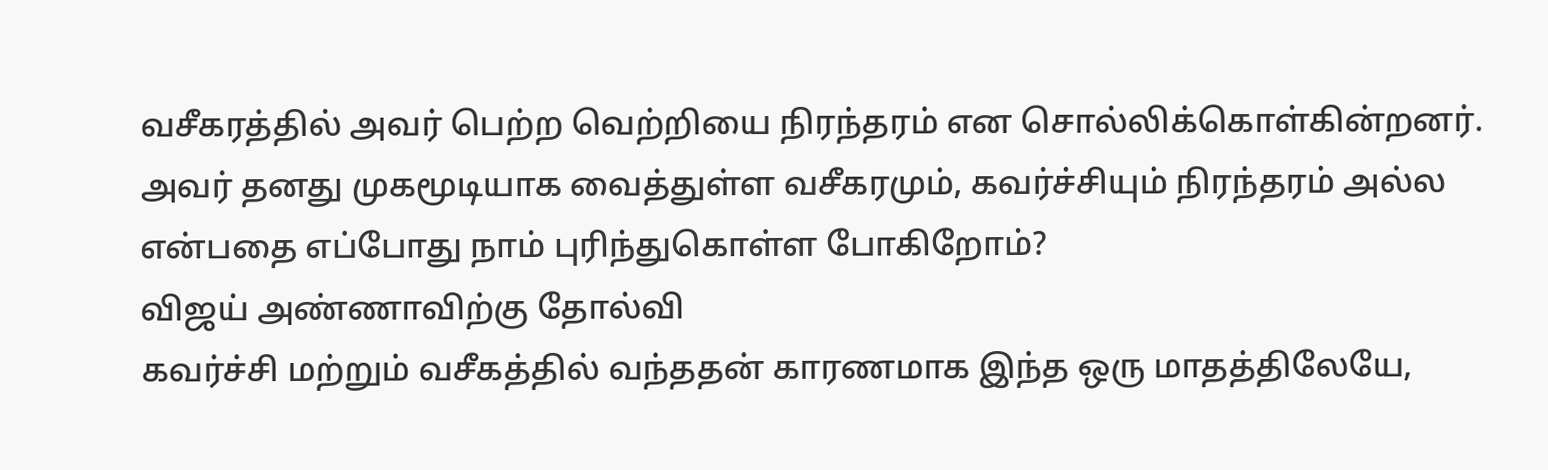வசீகரத்தில் அவர் பெற்ற வெற்றியை நிரந்தரம் என சொல்லிக்கொள்கின்றனர். அவர் தனது முகமூடியாக வைத்துள்ள வசீகரமும், கவர்ச்சியும் நிரந்தரம் அல்ல என்பதை எப்போது நாம் புரிந்துகொள்ள போகிறோம்?
விஜய் அண்ணாவிற்கு தோல்வி
கவர்ச்சி மற்றும் வசீகத்தில் வந்ததன் காரணமாக இந்த ஒரு மாதத்திலேயே,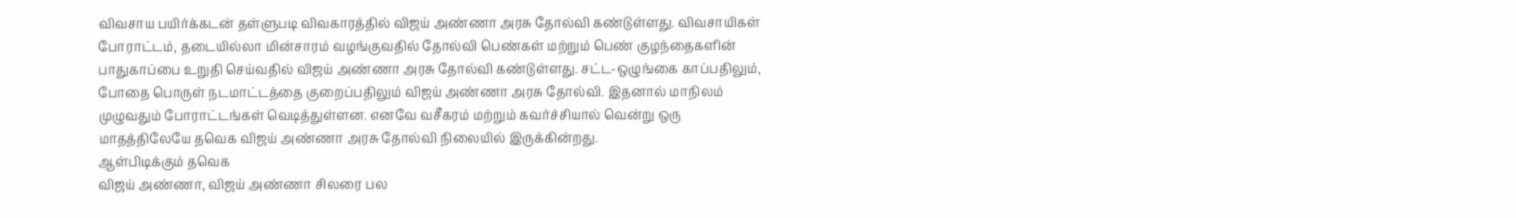விவசாய பயிர்க்கடன் தள்ளுபடி விவகாரத்தில் விஜய் அண்ணா அரசு தோல்வி கண்டுள்ளது. விவசாயிகள் போராட்டம், தடையில்லா மின்சாரம் வழங்குவதில் தோல்வி பெண்கள் மற்றும் பெண் குழந்தைகளின் பாதுகாப்பை உறுதி செய்வதில் விஜய் அண்ணா அரசு தோல்வி கண்டுள்ளது. சட்ட-ஒழுங்கை காப்பதிலும், போதை பொருள் நடமாட்டத்தை குறைப்பதிலும் விஜய் அண்ணா அரசு தோல்வி. இதனால் மாநிலம் முழுவதும் போராட்டங்கள் வெடித்துள்ளன. எனவே வசீகரம் மற்றும் கவர்ச்சியால் வென்று ஒரு மாதத்திலேயே தவெக விஜய் அண்ணா அரசு தோல்வி நிலையில் இருக்கின்றது.
ஆள்பிடிக்கும் தவெக
விஜய் அண்ணா, விஜய் அண்ணா சிலரை பல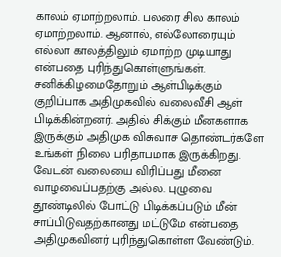காலம் ஏமாற்றலாம். பலரை சில காலம் ஏமாற்றலாம். ஆனால், எல்லோரையும் எல்லா காலத்திலும் ஏமாற்ற முடியாது என்பதை புரிந்துகொள்ளுங்கள். சனிக்கிழமைதோறும் ஆள்பிடிக்கும் குறிப்பாக அதிமுகவில் வலைவீசி ஆள் பிடிக்கின்றனர். அதில் சிக்கும் மீனகளாக இருக்கும் அதிமுக விசுவாச தொண்டர்களே உங்கள் நிலை பரிதாபமாக இருக்கிறது. வேடன் வலையை விரிப்பது மீனை வாழவைப்பதற்கு அல்ல. புழுவை தூண்டிலில் போட்டு பிடிக்கப்படும் மீன் சாப்பிடுவதற்கானது மட்டுமே என்பதை அதிமுகவினர் புரிந்துகொள்ள வேண்டும்.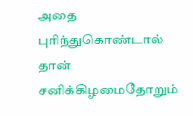அதை புரிந்துகொண்டால் தான் சனிக்கிழமைதோறும்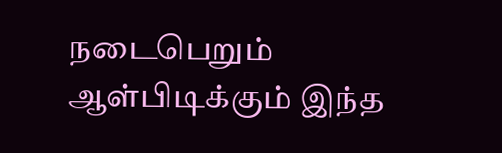நடைபெறும் ஆள்பிடிக்கும் இந்த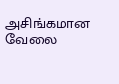அசிங்கமான வேலை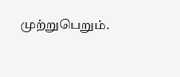முற்றுபெறும்.